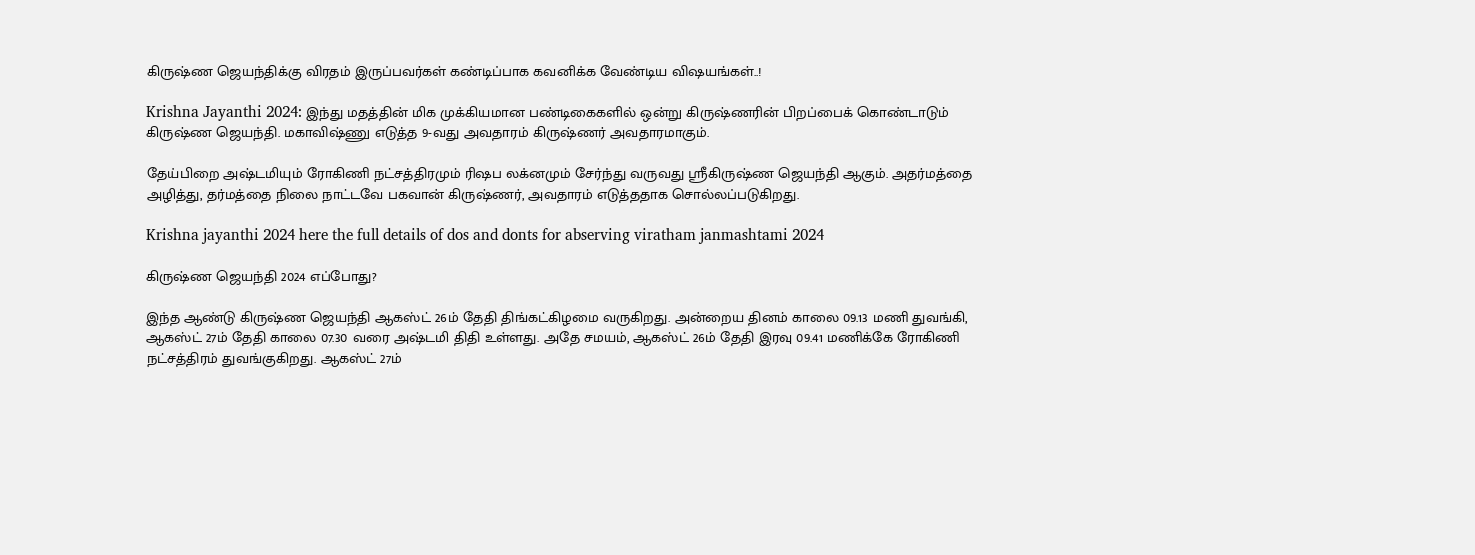கிருஷ்ண ஜெயந்திக்கு விரதம் இருப்பவர்கள் கண்டிப்பாக கவனிக்க வேண்டிய விஷயங்கள்..!

Krishna Jayanthi 2024: இந்து மதத்தின் மிக முக்கியமான பண்டிகைகளில் ஒன்று கிருஷ்ணரின் பிறப்பைக் கொண்டாடும் கிருஷ்ண ஜெயந்தி. மகாவிஷ்ணு எடுத்த 9-வது அவதாரம் கிருஷ்ணர் அவதாரமாகும்.

தேய்பிறை அஷ்டமியும் ரோகிணி நட்சத்திரமும் ரிஷப லக்னமும் சேர்ந்து வருவது ஸ்ரீகிருஷ்ண ஜெயந்தி ஆகும். அதர்மத்தை அழித்து, தர்மத்தை நிலை நாட்டவே பகவான் கிருஷ்ணர், அவதாரம் எடுத்ததாக சொல்லப்படுகிறது.

Krishna jayanthi 2024 here the full details of dos and donts for abserving viratham janmashtami 2024

கிருஷ்ண ஜெயந்தி 2024 எப்போது?

இந்த ஆண்டு கிருஷ்ண ஜெயந்தி ஆகஸ்ட் 26ம் தேதி திங்கட்கிழமை வருகிறது. அன்றைய தினம் காலை 09.13 மணி துவங்கி, ஆகஸ்ட் 27ம் தேதி காலை 07.30 வரை அஷ்டமி திதி உள்ளது. அதே சமயம், ஆகஸ்ட் 26ம் தேதி இரவு 09.41 மணிக்கே ரோகிணி நட்சத்திரம் துவங்குகிறது. ஆகஸ்ட் 27ம்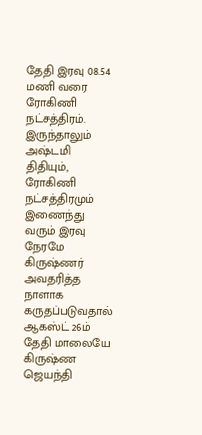தேதி இரவு 08.54 மணி வரை ரோகிணி நட்சத்திரம். இருந்தாலும் அஷ்டமி திதியும், ரோகிணி நட்சத்திரமும் இணைந்து வரும் இரவு நேரமே கிருஷ்ணர் அவதரித்த நாளாக கருதப்படுவதால் ஆகஸ்ட் 26ம் தேதி மாலையே கிருஷ்ண ஜெயந்தி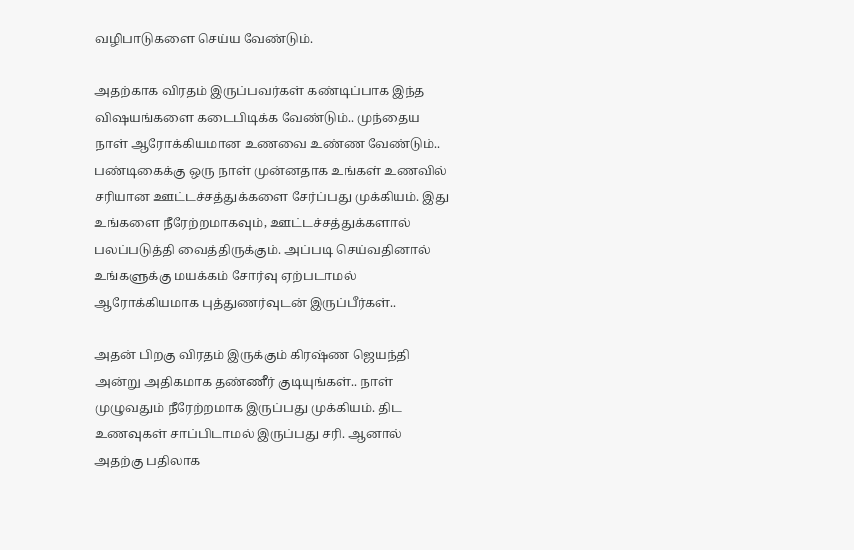வழிபாடுகளை செய்ய வேண்டும்.

அதற்காக விரதம் இருப்பவர்கள் கண்டிப்பாக இந்த விஷயங்களை கடைபிடிக்க வேண்டும்.. முந்தைய நாள் ஆரோக்கியமான உணவை உண்ண வேண்டும்.. பண்டிகைக்கு ஒரு நாள் முன்னதாக உங்கள் உணவில் சரியான ஊட்டச்சத்துக்களை சேர்ப்பது முக்கியம். இது உங்களை நீரேற்றமாகவும், ஊட்டச்சத்துக்களால் பலப்படுத்தி வைத்திருக்கும். அப்படி செய்வதினால் உங்களுக்கு மயக்கம் சோர்வு ஏற்படாமல் ஆரோக்கியமாக புத்துணர்வுடன் இருப்பீர்கள்..

அதன் பிறகு விரதம் இருக்கும் கிரஷ்ண ஜெயந்தி அன்று அதிகமாக தண்ணீர் குடியுங்கள்.. நாள் முழுவதும் நீரேற்றமாக இருப்பது முக்கியம். திட உணவுகள் சாப்பிடாமல் இருப்பது சரி. ஆனால் அதற்கு பதிலாக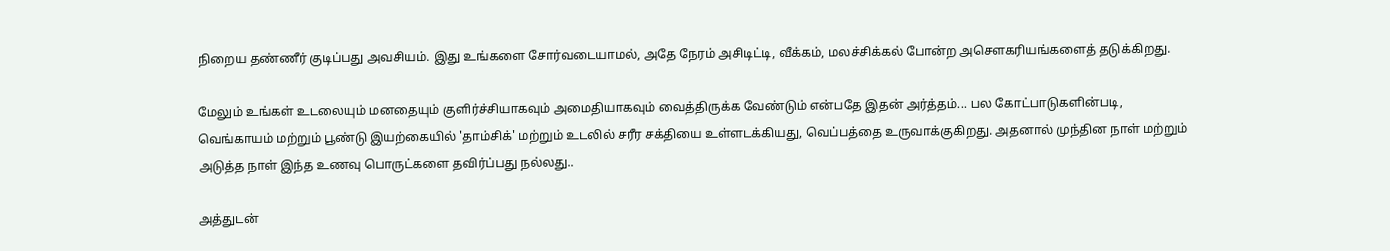நிறைய தண்ணீர் குடிப்பது அவசியம். இது உங்களை சோர்வடையாமல், அதே நேரம் அசிடிட்டி, வீக்கம், மலச்சிக்கல் போன்ற அசௌகரியங்களைத் தடுக்கிறது.

மேலும் உங்கள் உடலையும் மனதையும் குளிர்ச்சியாகவும் அமைதியாகவும் வைத்திருக்க வேண்டும் என்பதே இதன் அர்த்தம்... பல கோட்பாடுகளின்படி, வெங்காயம் மற்றும் பூண்டு இயற்கையில் 'தாம்சிக்' மற்றும் உடலில் சரீர சக்தியை உள்ளடக்கியது, வெப்பத்தை உருவாக்குகிறது. அதனால் முந்தின நாள் மற்றும் அடுத்த நாள் இந்த உணவு பொருட்களை தவிர்ப்பது நல்லது..

அத்துடன்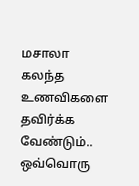மசாலா கலந்த உணவிகளை தவிர்க்க வேண்டும்.. ஒவ்வொரு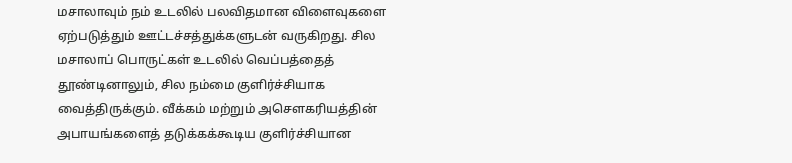மசாலாவும் நம் உடலில் பலவிதமான விளைவுகளை ஏற்படுத்தும் ஊட்டச்சத்துக்களுடன் வருகிறது. சில மசாலாப் பொருட்கள் உடலில் வெப்பத்தைத் தூண்டினாலும், சில நம்மை குளிர்ச்சியாக வைத்திருக்கும். வீக்கம் மற்றும் அசௌகரியத்தின் அபாயங்களைத் தடுக்கக்கூடிய குளிர்ச்சியான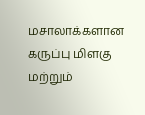மசாலாக்களான கருப்பு மிளகு மற்றும்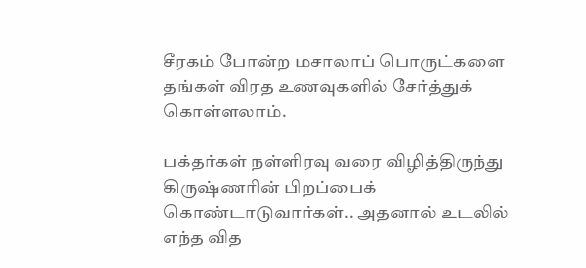சீரகம் போன்ற மசாலாப் பொருட்களை தங்கள் விரத உணவுகளில் சேர்த்துக் கொள்ளலாம்.

பக்தர்கள் நள்ளிரவு வரை விழித்திருந்து கிருஷ்ணரின் பிறப்பைக் கொண்டாடுவார்கள்.. அதனால் உடலில் எந்த வித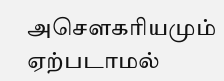அசௌகரியமும் ஏற்படாமல்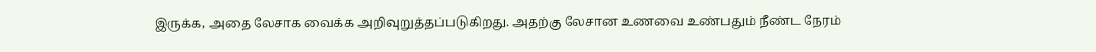இருக்க, அதை லேசாக வைக்க அறிவுறுத்தப்படுகிறது. அதற்கு லேசான உணவை உண்பதும் நீண்ட நேரம்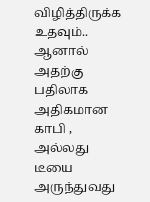விழித்திருக்க உதவும்.. ஆனால் அதற்கு பதிலாக அதிகமான காபி , அல்லது டீயை அருந்துவது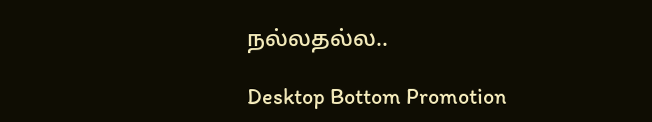நல்லதல்ல..

Desktop Bottom Promotion